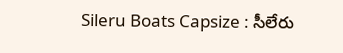Sileru Boats Capsize : సీలేరు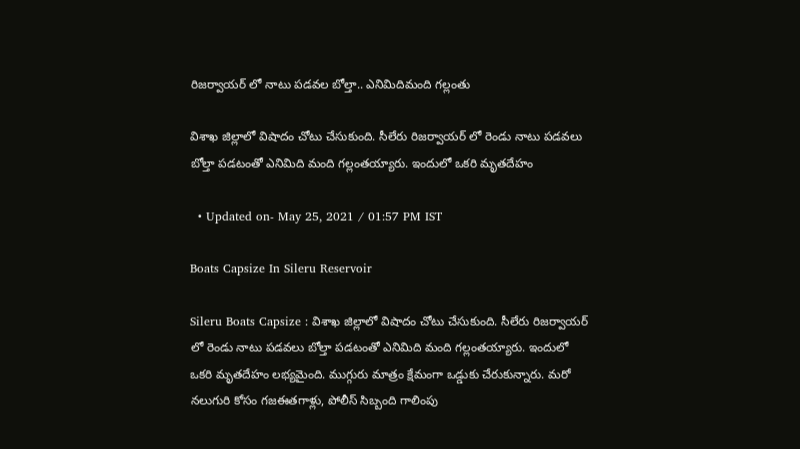రిజర్వాయర్ లో నాటు పడవల బోల్తా.. ఎనిమిదిమంది గల్లంతు

విశాఖ జిల్లాలో విషాదం చోటు చేసుకుంది. సీలేరు రిజర్వాయర్ లో రెండు నాటు పడవలు బోల్తా పడటంతో ఎనిమిది మంది గల్లంతయ్యారు. ఇందులో ఒకరి మృతదేహం

  • Updated on- May 25, 2021 / 01:57 PM IST

Boats Capsize In Sileru Reservoir

Sileru Boats Capsize : విశాఖ జిల్లాలో విషాదం చోటు చేసుకుంది. సీలేరు రిజర్వాయర్ లో రెండు నాటు పడవలు బోల్తా పడటంతో ఎనిమిది మంది గల్లంతయ్యారు. ఇందులో ఒకరి మృతదేహం లభ్యమైంది. ముగ్గురు మాత్రం క్షేమంగా ఒడ్డుకు చేరుకున్నారు. మరో నలుగురి కోసం గజఈతగాళ్లు, పోలీస్ సిబ్బంది గాలింపు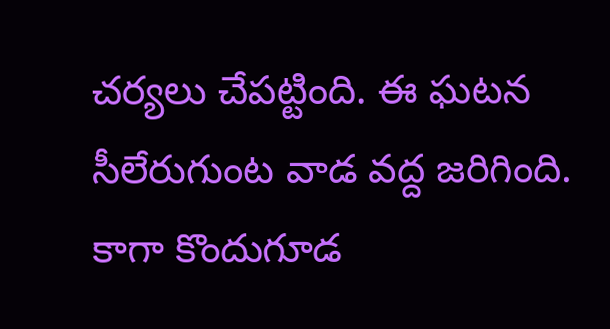చర్యలు చేపట్టింది. ఈ ఘటన సీలేరుగుంట వాడ వద్ద జరిగింది. కాగా కొందుగూడ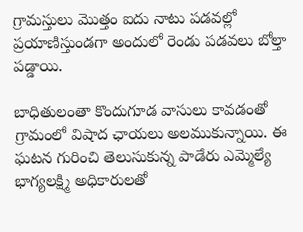గ్రామస్తులు మొత్తం ఐదు నాటు పడవల్లో ప్రయాణిస్తుండగా అందులో రెండు పడవలు బోల్తా పడ్డాయి.

బాధితులంతా కొందుగూడ వాసులు కావడంతో గ్రామంలో విషాద ఛాయలు అలముకున్నాయి. ఈ ఘటన గురించి తెలుసుకున్న పాడేరు ఎమ్మెల్యే భాగ్యలక్ష్మి అధికారులతో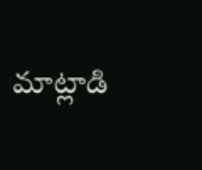మాట్లాడి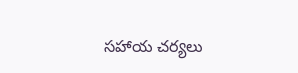సహాయ చర్యలు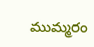ముమ్మరం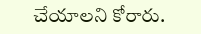చేయాలని కోరారు.